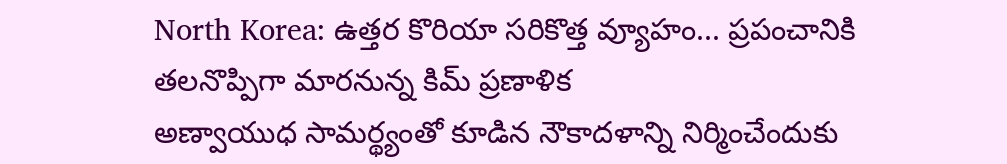North Korea: ఉత్తర కొరియా సరికొత్త వ్యూహం... ప్రపంచానికి తలనొప్పిగా మారనున్న కిమ్ ప్రణాళిక
అణ్వాయుధ సామర్థ్యంతో కూడిన నౌకాదళాన్ని నిర్మించేందుకు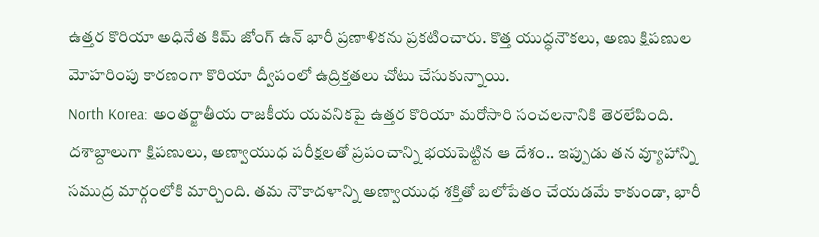ఉత్తర కొరియా అధినేత కిమ్ జోంగ్ ఉన్ భారీ ప్రణాళికను ప్రకటించారు. కొత్త యుద్ధనౌకలు, అణు క్షిపణుల మోహరింపు కారణంగా కొరియా ద్వీపంలో ఉద్రిక్తతలు చోటు చేసుకున్నాయి.
North Korea: అంతర్జాతీయ రాజకీయ యవనికపై ఉత్తర కొరియా మరోసారి సంచలనానికి తెరలేపింది. దశాబ్దాలుగా క్షిపణులు, అణ్వాయుధ పరీక్షలతో ప్రపంచాన్ని భయపెట్టిన ఆ దేశం.. ఇప్పుడు తన వ్యూహాన్ని సముద్ర మార్గంలోకి మార్చింది. తమ నౌకాదళాన్ని అణ్వాయుధ శక్తితో బలోపేతం చేయడమే కాకుండా, భారీ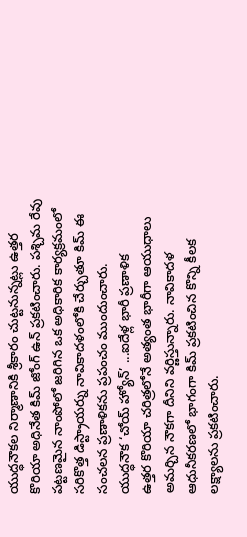యుద్ధనౌకల నిర్మాణానికి శ్రీకారం చుట్టనున్నట్లు ఉత్తర కొరియా అధినేత కిమ్ జోంగ్ ఉన్ ప్రకటించారు. పశ్చిమ రేవు పట్టణమైన నాంపోలో జరిగిన ఒక అధికారిక కార్యక్రమంలో సరికొత్త డిస్ట్రాయర్ను నావికాదళంలోకి చేర్చుతూ కిమ్ ఈ సంచలన ప్రణాళికను ప్రపంచం ముందుంచారు.
యుద్ధనౌక ‘చోయ్ హ్యోన్’ ...ఐదేళ్ల భారీ ప్రణాళిక
ఉత్తర కొరియా చరిత్రలోనే అత్యంత భారీగా ఆయుధాలు అమర్చిన నౌకగా దీనిని వర్ణిస్తున్నారు. నావికాదళ ఆధునీకరణలో భాగంగా కిమ్ ప్రకటించిన కొన్ని కీలక లక్ష్యాలను ప్రకటించారు.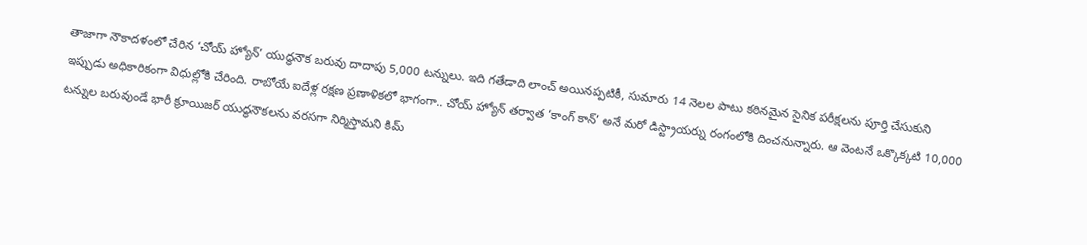తాజాగా నౌకాదళంలో చేరిన ‘చోయ్ హ్యోన్’ యుద్ధనౌక బరువు దాదాపు 5,000 టన్నులు. ఇది గతేడాది లాంచ్ అయినప్పటికీ, సుమారు 14 నెలల పాటు కఠినమైన సైనిక పరీక్షలను పూర్తి చేసుకుని ఇప్పుడు అధికారికంగా విధుల్లోకి చేరింది. రాబోయే ఐదేళ్ల రక్షణ ప్రణాళికలో భాగంగా.. చోయ్ హ్యోన్ తర్వాత ‘కాంగ్ కాన్’ అనే మరో డిస్ట్రాయర్ను రంగంలోకి దించనున్నారు. ఆ వెంటనే ఒక్కొక్కటి 10,000 టన్నుల బరువుండే భారీ క్రూయిజర్ యుద్ధనౌకలను వరసగా నిర్మిస్తామని కిమ్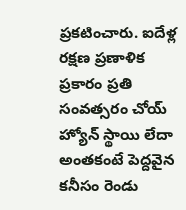ప్రకటించారు. ఐదేళ్ల రక్షణ ప్రణాళిక ప్రకారం ప్రతి సంవత్సరం చోయ్ హ్యోన్ స్థాయి లేదా అంతకంటే పెద్దవైన కనీసం రెండు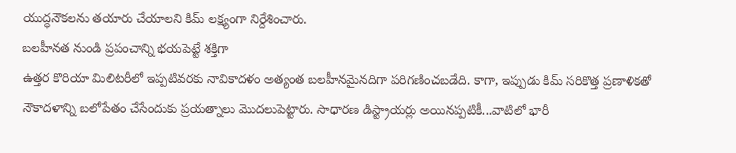యుద్ధనౌకలను తయారు చేయాలని కిమ్ లక్ష్యంగా నిర్దేశించారు.
బలహీనత నుండి ప్రపంచాన్ని భయపెట్టే శక్తిగా
ఉత్తర కొరియా మిలిటరీలో ఇప్పటివరకు నావికాదళం అత్యంత బలహీనమైనదిగా పరిగణించబడేది. కాగా, ఇప్పుడు కిమ్ సరికొత్త ప్రణాళికతో నౌకాదళాన్ని బలోపేతం చేసేందుకు ప్రయత్నాలు మొదలుపెట్టారు. సాధారణ డిస్ట్రాయర్లు అయినప్పటికీ...వాటిలో భారీ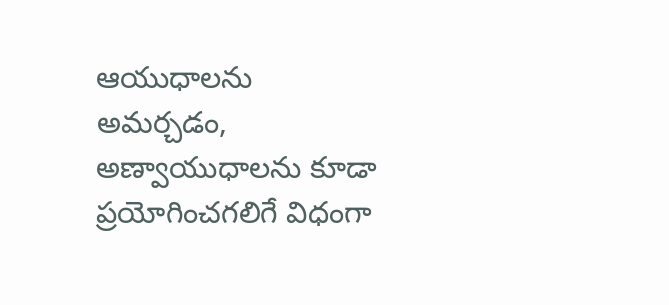ఆయుధాలను అమర్చడం, అణ్వాయుధాలను కూడా ప్రయోగించగలిగే విధంగా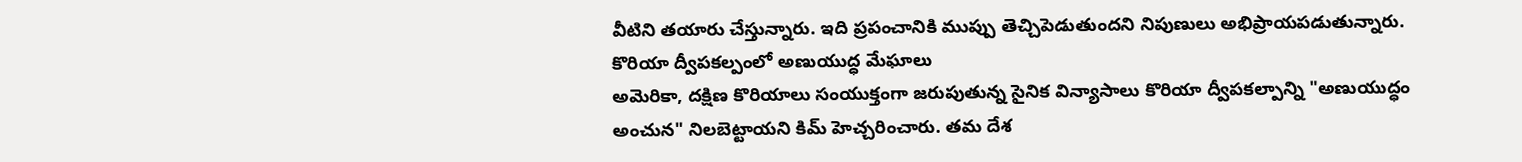వీటిని తయారు చేస్తున్నారు. ఇది ప్రపంచానికి ముప్పు తెచ్చిపెడుతుందని నిపుణులు అభిప్రాయపడుతున్నారు.
కొరియా ద్వీపకల్పంలో అణుయుద్ధ మేఘాలు
అమెరికా, దక్షిణ కొరియాలు సంయుక్తంగా జరుపుతున్న సైనిక విన్యాసాలు కొరియా ద్వీపకల్పాన్ని "అణుయుద్ధం అంచున" నిలబెట్టాయని కిమ్ హెచ్చరించారు. తమ దేశ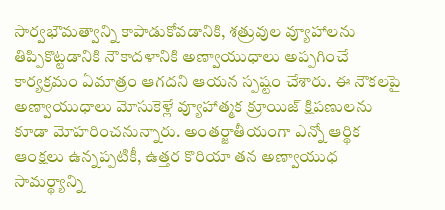సార్వభౌమత్వాన్ని కాపాడుకోవడానికి, శత్రువుల వ్యూహాలను తిప్పికొట్టడానికి నౌకాదళానికి అణ్వాయుధాలు అప్పగించే కార్యక్రమం ఏమాత్రం ఆగదని ఆయన స్పష్టం చేశారు. ఈ నౌకలపై అణ్వాయుధాలు మోసుకెళ్లే వ్యూహాత్మక క్రూయిజ్ క్షిపణులను కూడా మోహరించనున్నారు. అంతర్జాతీయంగా ఎన్నో ఆర్థిక ఆంక్షలు ఉన్నప్పటికీ, ఉత్తర కొరియా తన అణ్వాయుధ సామర్థ్యాన్ని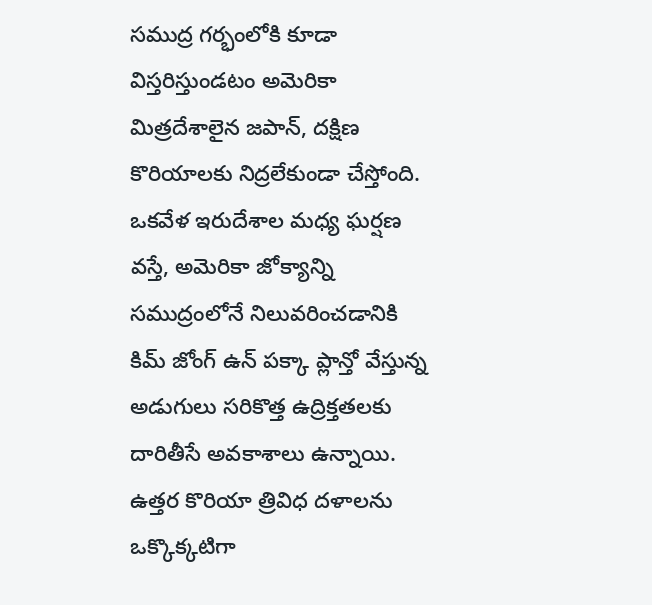సముద్ర గర్భంలోకి కూడా విస్తరిస్తుండటం అమెరికా మిత్రదేశాలైన జపాన్, దక్షిణ కొరియాలకు నిద్రలేకుండా చేస్తోంది. ఒకవేళ ఇరుదేశాల మధ్య ఘర్షణ వస్తే, అమెరికా జోక్యాన్ని సముద్రంలోనే నిలువరించడానికి కిమ్ జోంగ్ ఉన్ పక్కా ప్లాన్తో వేస్తున్న అడుగులు సరికొత్త ఉద్రిక్తతలకు దారితీసే అవకాశాలు ఉన్నాయి. ఉత్తర కొరియా త్రివిధ దళాలను ఒక్కొక్కటిగా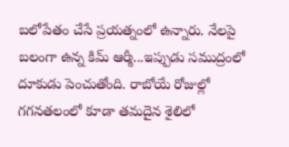బలోపేతం చేసే ప్రయత్నంలో ఉన్నారు. నేలపై బలంగా ఉన్న కిమ్ ఆర్మీ...ఇప్పుడు సముద్రంలో దూకుడు పెంచుతోంది. రాబోయే రోజుల్లో గగనతలంలో కూడా తమదైన శైలిలో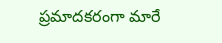ప్రమాదకరంగా మారే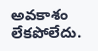అవకాశం లేకపోలేదు.